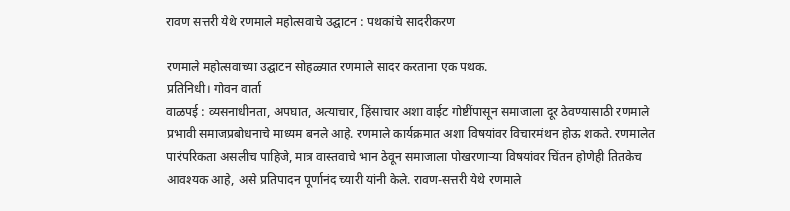रावण सत्तरी येथे रणमाले महोत्सवाचे उद्घाटन : पथकांचे सादरीकरण

रणमाले महोत्सवाच्या उद्घाटन सोहळ्यात रणमाले सादर करताना एक पथक.
प्रतिनिधी। गोवन वार्ता
वाळपई : व्यसनाधीनता, अपघात, अत्याचार, हिंसाचार अशा वाईट गोष्टींपासून समाजाला दूर ठेवण्यासाठी रणमाले प्रभावी समाजप्रबोधनाचे माध्यम बनले आहे. रणमाले कार्यक्रमात अशा विषयांवर विचारमंथन होऊ शकते. रणमालेत पारंपरिकता असलीच पाहिजे, मात्र वास्तवाचे भान ठेवून समाजाला पोखरणाऱ्या विषयांवर चिंतन होणेही तितकेच आवश्यक आहे, असे प्रतिपादन पूर्णानंद च्यारी यांनी केले. रावण-सत्तरी येथे रणमाले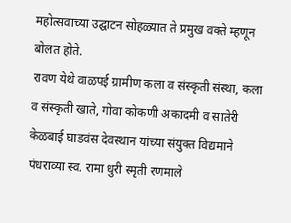महोत्सवाच्या उद्घाटन सोहळ्यात ते प्रमुख वक्ते म्हणून बोलत होते.
रावण येथे वाळपई ग्रामीण कला व संस्कृती संस्था, कला व संस्कृती खाते, गोवा कोकणी अकादमी व सातेरी केळबाई घाडवंस देवस्थान यांच्या संयुक्त विद्यमाने पंधराव्या स्व. रामा धुरी स्मृती रणमाले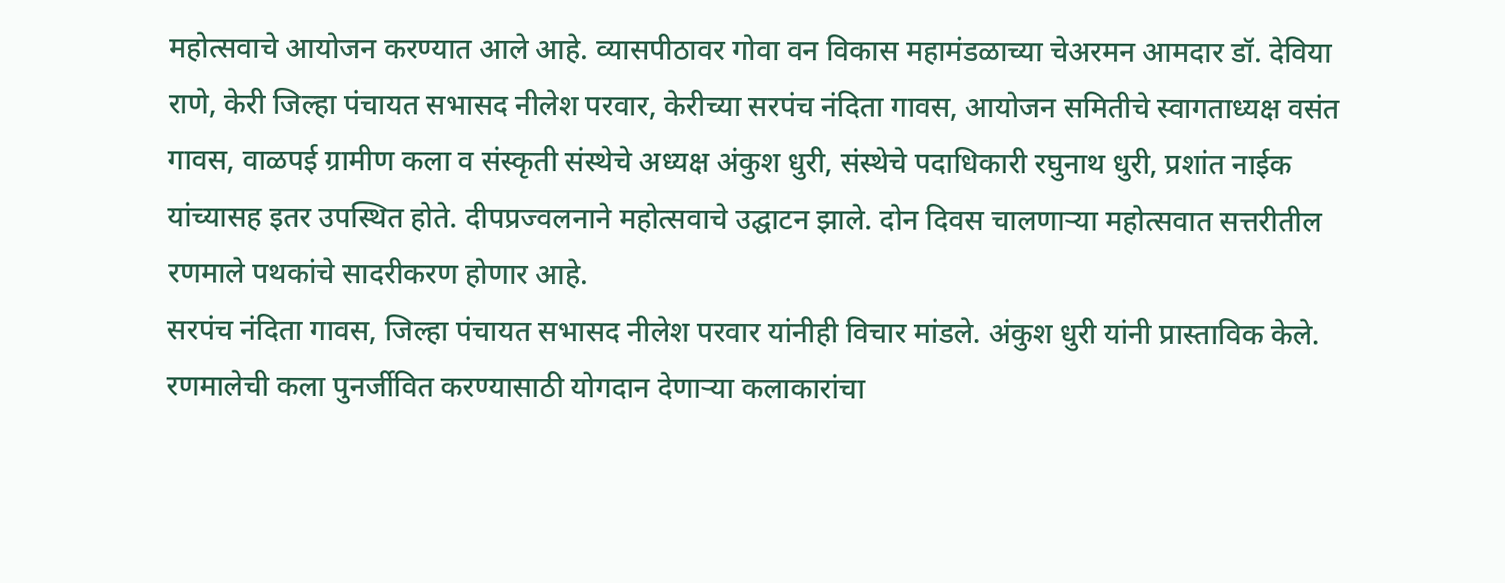महोत्सवाचे आयोजन करण्यात आले आहे. व्यासपीठावर गोवा वन विकास महामंडळाच्या चेअरमन आमदार डॉ. देविया राणे, केरी जिल्हा पंचायत सभासद नीलेश परवार, केरीच्या सरपंच नंदिता गावस, आयोजन समितीचे स्वागताध्यक्ष वसंत गावस, वाळपई ग्रामीण कला व संस्कृती संस्थेचे अध्यक्ष अंकुश धुरी, संस्थेचे पदाधिकारी रघुनाथ धुरी, प्रशांत नाईक यांच्यासह इतर उपस्थित होते. दीपप्रज्वलनाने महोत्सवाचे उद्घाटन झाले. दोन दिवस चालणाऱ्या महोत्सवात सत्तरीतील रणमाले पथकांचे सादरीकरण होणार आहे.
सरपंच नंदिता गावस, जिल्हा पंचायत सभासद नीलेश परवार यांनीही विचार मांडले. अंकुश धुरी यांनी प्रास्ताविक केले. रणमालेची कला पुनर्जीवित करण्यासाठी योगदान देणाऱ्या कलाकारांचा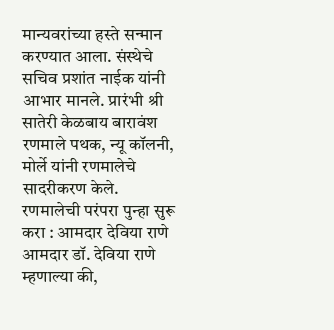मान्यवरांच्या हस्ते सन्मान करण्यात आला. संस्थेचे सचिव प्रशांत नाईक यांनी आभार मानले. प्रारंभी श्री सातेरी केळबाय बारावंश रणमाले पथक, न्यू कॉलनी, मोर्ले यांनी रणमालेचे सादरीकरण केले.
रणमालेची परंपरा पुन्हा सुरू करा : आमदार देविया राणे
आमदार डॉ. देविया राणे म्हणाल्या की,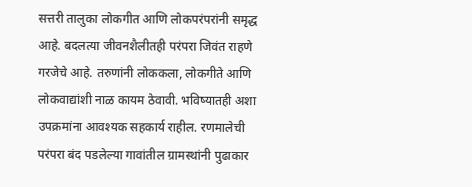सत्तरी तालुका लोकगीत आणि लोकपरंपरांनी समृद्ध आहे. बदलत्या जीवनशैलीतही परंपरा जिवंत राहणे गरजेचे आहे. तरुणांनी लोककला, लोकगीते आणि लोकवाद्यांशी नाळ कायम ठेवावी. भविष्यातही अशा उपक्रमांना आवश्यक सहकार्य राहील. रणमालेची परंपरा बंद पडलेल्या गावांतील ग्रामस्थांनी पुढाकार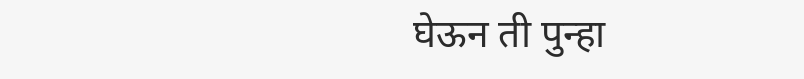घेऊन ती पुन्हा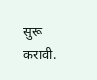सुरू करावी.